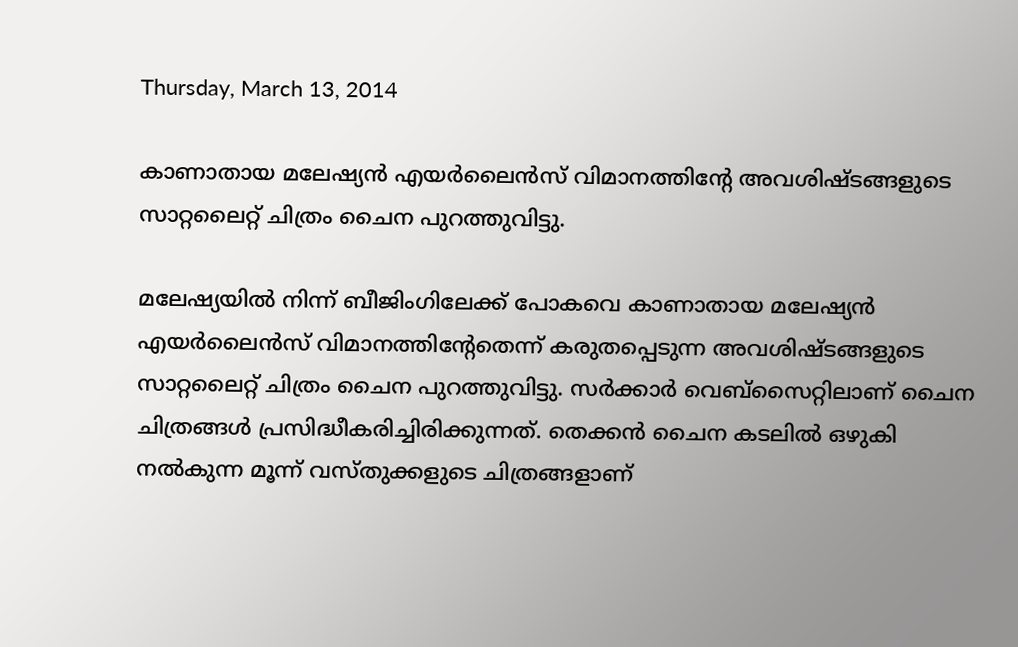Thursday, March 13, 2014

കാണാതായ മലേഷ്യന്‍ എയര്‍ലൈന്‍സ് വിമാനത്തിന്റേ അവശിഷ്ടങ്ങളുടെ സാറ്റലൈറ്റ് ചിത്രം ചൈന പുറത്തുവിട്ടു.

മലേഷ്യയില്‍ നിന്ന് ബീജിംഗിലേക്ക് പോകവെ കാണാതായ മലേഷ്യന്‍ എയര്‍ലൈന്‍സ് വിമാനത്തിന്റേതെന്ന് കരുതപ്പെടുന്ന അവശിഷ്ടങ്ങളുടെ സാറ്റലൈറ്റ് ചിത്രം ചൈന പുറത്തുവിട്ടു. സര്‍ക്കാര്‍ വെബ്‌സൈറ്റിലാണ് ചൈന ചിത്രങ്ങള്‍ പ്രസിദ്ധീകരിച്ചിരിക്കുന്നത്. തെക്കന്‍ ചൈന കടലില്‍ ഒഴുകി നല്‍കുന്ന മൂന്ന് വസ്തുക്കളുടെ ചിത്രങ്ങളാണ്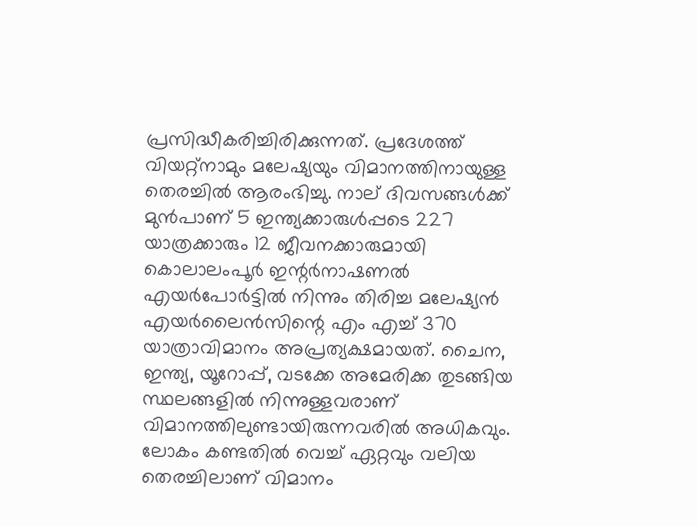പ്രസിദ്ധീകരിച്ചിരിക്കുന്നത്. പ്രദേശത്ത് വിയറ്റ്‌നാമും മലേഷ്യയും വിമാനത്തിനായുള്ള തെരച്ചില്‍ ആരംഭിച്ചു. നാല് ദിവസങ്ങള്‍ക്ക് മുന്‍പാണ് 5 ഇന്ത്യക്കാരുള്‍പ്പടെ 227 യാത്രക്കാരും 12 ജീവനക്കാരുമായി കൊലാലംപൂര്‍ ഇന്റര്‍നാഷണല്‍ എയര്‍പോര്‍ട്ടില്‍ നിന്നും തിരിച്ച മലേഷ്യന്‍ എയര്‍ലൈന്‍സിന്റെ എം എച്ച് 370 യാത്രാവിമാനം അപ്രത്യക്ഷമായത്. ചൈന, ഇന്ത്യ, യൂറോപ്പ്, വടക്കേ അമേരിക്ക തുടങ്ങിയ സ്ഥലങ്ങളില്‍ നിന്നുള്ളവരാണ് വിമാനത്തിലുണ്ടായിരുന്നവരില്‍ അധികവും. ലോകം കണ്ടതില്‍ വെച്ച് ഏറ്റവും വലിയ തെരച്ചിലാണ് വിമാനം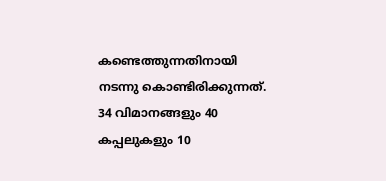കണ്ടെത്തുന്നതിനായി നടന്നു കൊണ്ടിരിക്കുന്നത്. 34 വിമാനങ്ങളും 40 കപ്പലുകളും 10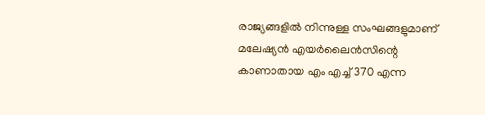രാജ്യങ്ങളില്‍ നിന്നുള്ള സംഘങ്ങളുമാണ് മലേഷ്യന്‍ എയര്‍ലൈന്‍സിന്റെ കാണാതായ എം എച്ച് 370 എന്ന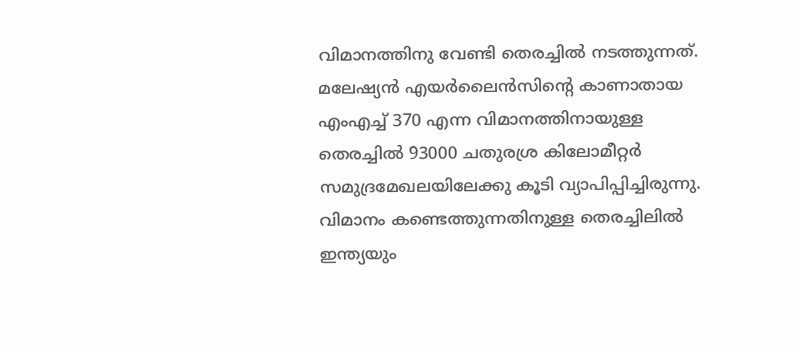വിമാനത്തിനു വേണ്ടി തെരച്ചില്‍ നടത്തുന്നത്. മലേഷ്യന്‍ എയര്‍ലൈന്‍സിന്റെ കാണാതായ എംഎച്ച് 370 എന്ന വിമാനത്തിനായുള്ള തെരച്ചില്‍ 93000 ചതുരശ്ര കിലോമീറ്റര്‍ സമുദ്രമേഖലയിലേക്കു കൂടി വ്യാപിപ്പിച്ചിരുന്നു. വിമാനം കണ്ടെത്തുന്നതിനുള്ള തെരച്ചിലില്‍ ഇന്ത്യയും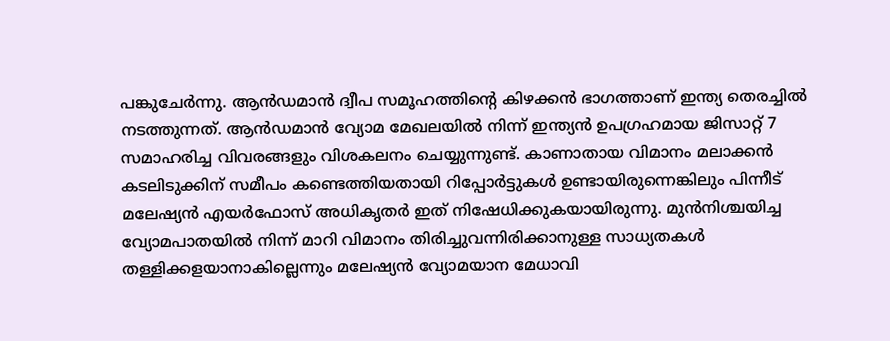പങ്കുചേര്‍ന്നു. ആന്‍ഡമാന്‍ ദ്വീപ സമൂഹത്തിന്റെ കിഴക്കന്‍ ഭാഗത്താണ് ഇന്ത്യ തെരച്ചില്‍ നടത്തുന്നത്. ആന്‍ഡമാന്‍ വ്യോമ മേഖലയില്‍ നിന്ന് ഇന്ത്യന്‍ ഉപഗ്രഹമായ ജിസാറ്റ് 7 സമാഹരിച്ച വിവരങ്ങളും വിശകലനം ചെയ്യുന്നുണ്ട്. കാണാതായ വിമാനം മലാക്കന്‍ കടലിടുക്കിന് സമീപം കണ്ടെത്തിയതായി റിപ്പോര്‍ട്ടുകള്‍ ഉണ്ടായിരുന്നെങ്കിലും പിന്നീട് മലേഷ്യന്‍ എയര്‍ഫോസ് അധികൃതര്‍ ഇത് നിഷേധിക്കുകയായിരുന്നു. മുന്‍നിശ്ചയിച്ച വ്യോമപാതയില്‍ നിന്ന് മാറി വിമാനം തിരിച്ചുവന്നിരിക്കാനുള്ള സാധ്യതകള്‍ തള്ളിക്കളയാനാകില്ലെന്നും മലേഷ്യന്‍ വ്യോമയാന മേധാവി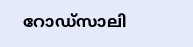റോഡ്‌സാലി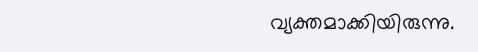വ്യക്തമാക്കിയിരുന്നു.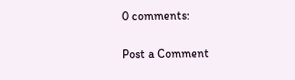0 comments:

Post a Comment